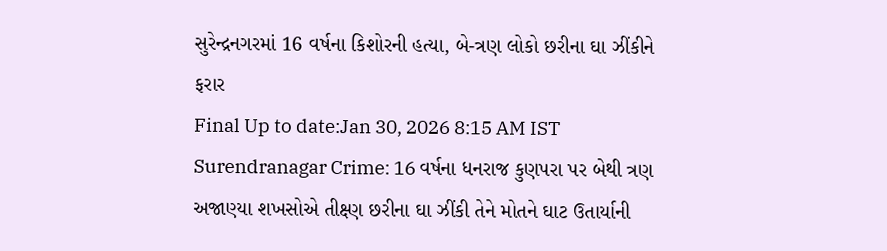સુરેન્દ્રનગરમાં 16 વર્ષના કિશોરની હત્યા, બે-ત્રણ લોકો છરીના ઘા ઝીંકીને ફરાર
Final Up to date:Jan 30, 2026 8:15 AM IST Surendranagar Crime: 16 વર્ષના ધનરાજ કુણપરા પર બેથી ત્રણ અજાણ્યા શખસોએ તીક્ષ્ણ છરીના ઘા ઝીંકી તેને મોતને ઘાટ ઉતાર્યાની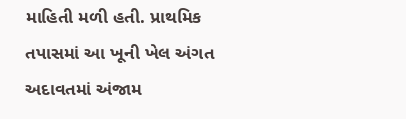માહિતી મળી હતી. પ્રાથમિક તપાસમાં આ ખૂની ખેલ અંગત અદાવતમાં અંજામ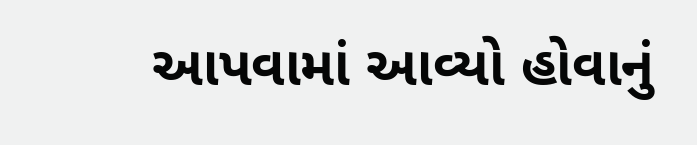આપવામાં આવ્યો હોવાનું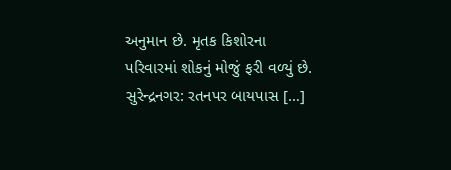અનુમાન છે. મૃતક કિશોરના પરિવારમાં શોકનું મોજું ફરી વળ્યું છે. સુરેન્દ્રનગર: રતનપર બાયપાસ […]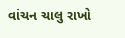વાંચન ચાલુ રાખો